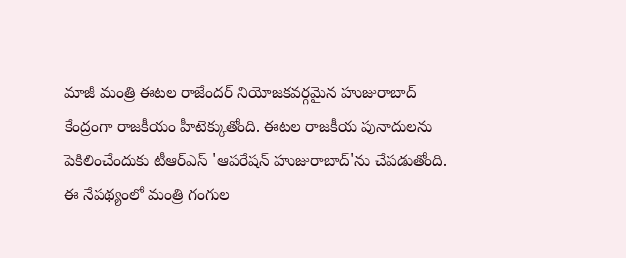మాజీ మంత్రి ఈటల రాజేందర్ నియోజకవర్గమైన హుజురాబాద్ కేంద్రంగా రాజకీయం హీటెక్కుతోంది. ఈటల రాజకీయ పునాదులను పెకిలించేందుకు టీఆర్ఎస్ 'ఆపరేషన్ హుజురాబాద్'ను చేపడుతోంది. ఈ నేపథ్యంలో మంత్రి గంగుల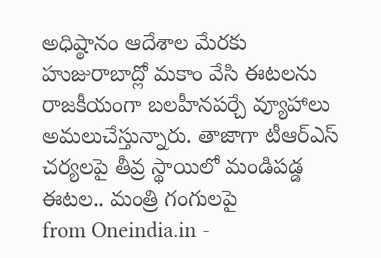అధిష్ఠానం ఆదేశాల మేరకు హుజురాబాద్లో మకాం వేసి ఈటలను రాజకీయంగా బలహీనపర్చే వ్యూహాలు అమలుచేస్తున్నారు. తాజాగా టీఆర్ఎస్ చర్యలపై తీవ్ర స్థాయిలో మండిపడ్డ ఈటల.. మంత్రి గంగులపై
from Oneindia.in -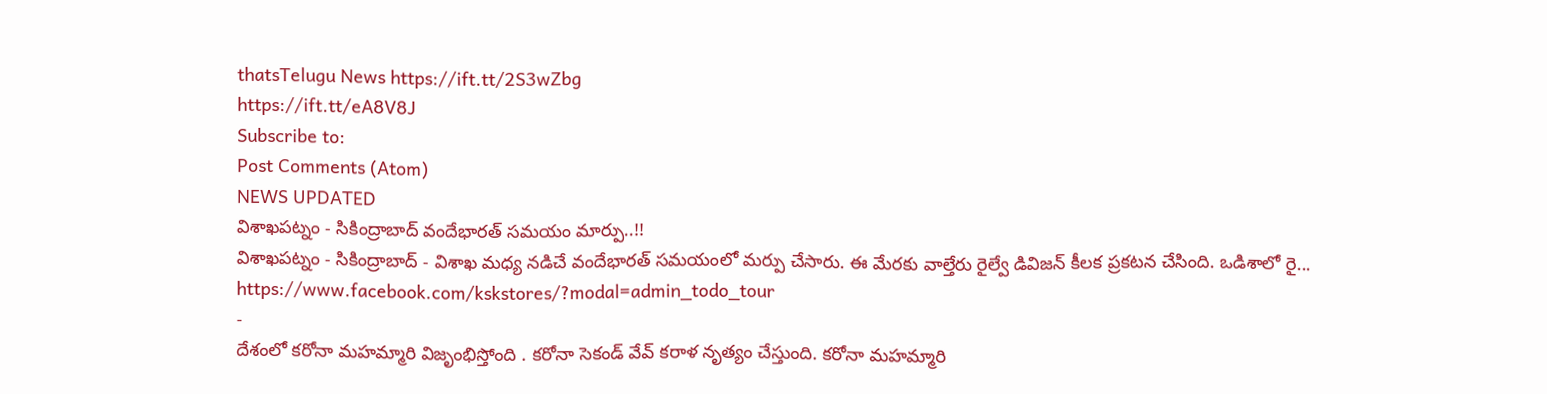thatsTelugu News https://ift.tt/2S3wZbg
https://ift.tt/eA8V8J
Subscribe to:
Post Comments (Atom)
NEWS UPDATED
విశాఖపట్నం - సికింద్రాబాద్ వందేభారత్ సమయం మార్పు..!!
విశాఖపట్నం - సికింద్రాబాద్ - విశాఖ మధ్య నడిచే వందేభారత్ సమయంలో మర్పు చేసారు. ఈ మేరకు వాల్తేరు రైల్వే డివిజన్ కీలక ప్రకటన చేసింది. ఒడిశాలో రై...
https://www.facebook.com/kskstores/?modal=admin_todo_tour
-
దేశంలో కరోనా మహమ్మారి విజృంభిస్తోంది . కరోనా సెకండ్ వేవ్ కరాళ నృత్యం చేస్తుంది. కరోనా మహమ్మారి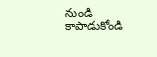నుండి కాపాడుకోండి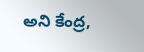అని కేంద్ర,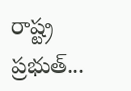రాష్ట్ర ప్రభుత్...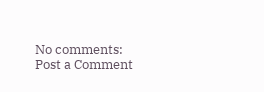No comments:
Post a Comment